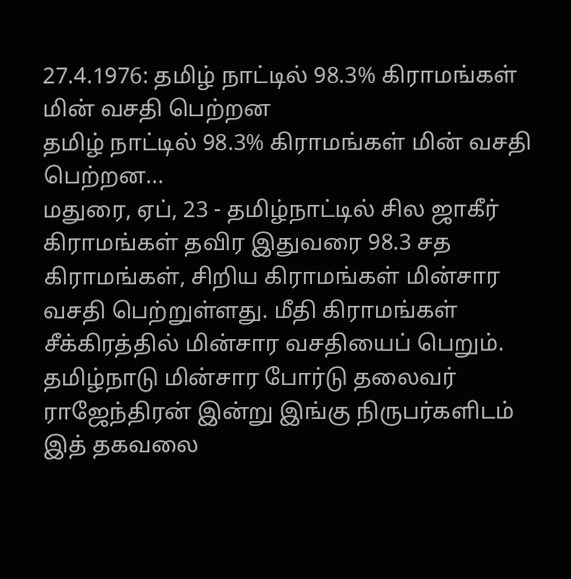27.4.1976: தமிழ் நாட்டில் 98.3% கிராமங்கள் மின் வசதி பெற்றன
தமிழ் நாட்டில் 98.3% கிராமங்கள் மின் வசதி பெற்றன...
மதுரை, ஏப், 23 - தமிழ்நாட்டில் சில ஜாகீர் கிராமங்கள் தவிர இதுவரை 98.3 சத கிராமங்கள், சிறிய கிராமங்கள் மின்சார வசதி பெற்றுள்ளது. மீதி கிராமங்கள் சீக்கிரத்தில் மின்சார வசதியைப் பெறும்.
தமிழ்நாடு மின்சார போர்டு தலைவர் ராஜேந்திரன் இன்று இங்கு நிருபர்களிடம் இத் தகவலை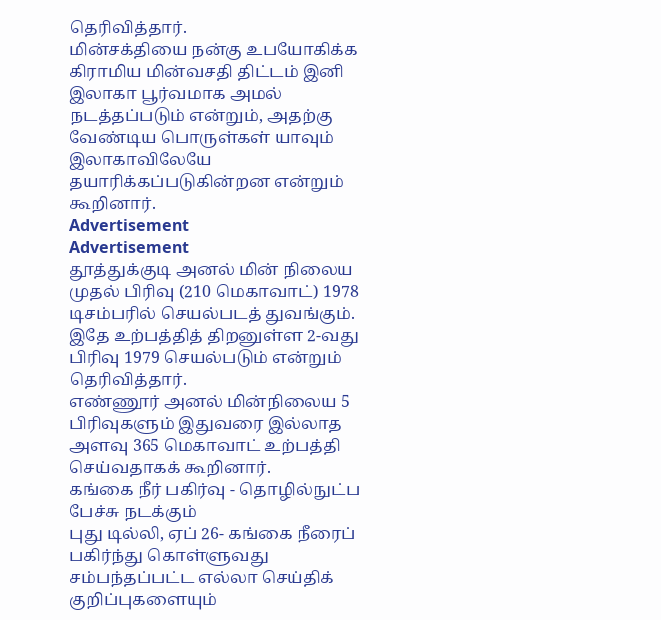தெரிவித்தார்.
மின்சக்தியை நன்கு உபயோகிக்க கிராமிய மின்வசதி திட்டம் இனி இலாகா பூர்வமாக அமல் நடத்தப்படும் என்றும், அதற்கு வேண்டிய பொருள்கள் யாவும் இலாகாவிலேயே தயாரிக்கப்படுகின்றன என்றும் கூறினார்.
Advertisement
Advertisement
தூத்துக்குடி அனல் மின் நிலைய முதல் பிரிவு (210 மெகாவாட்) 1978 டிசம்பரில் செயல்படத் துவங்கும். இதே உற்பத்தித் திறனுள்ள 2-வது பிரிவு 1979 செயல்படும் என்றும் தெரிவித்தார்.
எண்ணூர் அனல் மின்நிலைய 5 பிரிவுகளும் இதுவரை இல்லாத அளவு 365 மெகாவாட் உற்பத்தி செய்வதாகக் கூறினார்.
கங்கை நீர் பகிர்வு - தொழில்நுட்ப பேச்சு நடக்கும்
புது டில்லி, ஏப் 26- கங்கை நீரைப் பகிர்ந்து கொள்ளுவது சம்பந்தப்பட்ட எல்லா செய்திக் குறிப்புகளையும்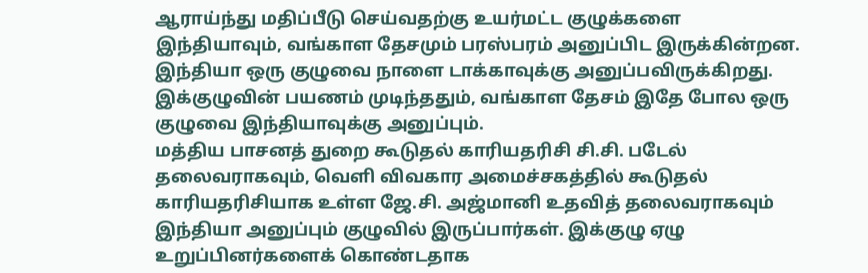ஆராய்ந்து மதிப்பீடு செய்வதற்கு உயர்மட்ட குழுக்களை இந்தியாவும், வங்காள தேசமும் பரஸ்பரம் அனுப்பிட இருக்கின்றன.
இந்தியா ஒரு குழுவை நாளை டாக்காவுக்கு அனுப்பவிருக்கிறது. இக்குழுவின் பயணம் முடிந்ததும், வங்காள தேசம் இதே போல ஒரு குழுவை இந்தியாவுக்கு அனுப்பும்.
மத்திய பாசனத் துறை கூடுதல் காரியதரிசி சி.சி. படேல் தலைவராகவும், வெளி விவகார அமைச்சகத்தில் கூடுதல் காரியதரிசியாக உள்ள ஜே.சி. அஜ்மானி உதவித் தலைவராகவும் இந்தியா அனுப்பும் குழுவில் இருப்பார்கள். இக்குழு ஏழு உறுப்பினர்களைக் கொண்டதாக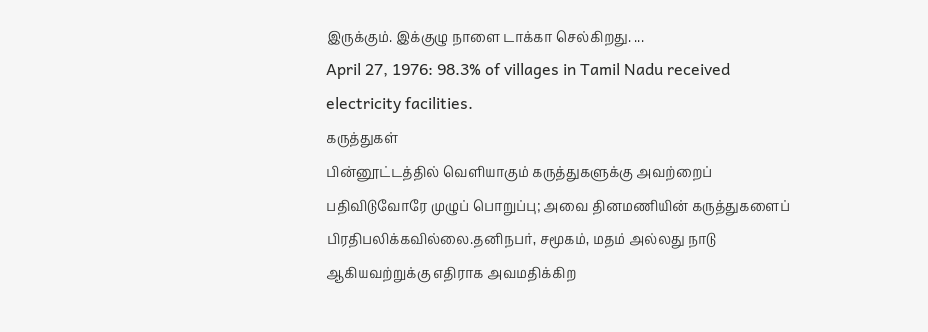இருக்கும். இக்குழு நாளை டாக்கா செல்கிறது. ...
April 27, 1976: 98.3% of villages in Tamil Nadu received electricity facilities.
கருத்துகள்
பின்னூட்டத்தில் வெளியாகும் கருத்துகளுக்கு அவற்றைப் பதிவிடுவோரே முழுப் பொறுப்பு; அவை தினமணியின் கருத்துகளைப் பிரதிபலிக்கவில்லை.தனிநபர், சமூகம், மதம் அல்லது நாடு ஆகியவற்றுக்கு எதிராக அவமதிக்கிற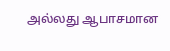அல்லது ஆபாசமான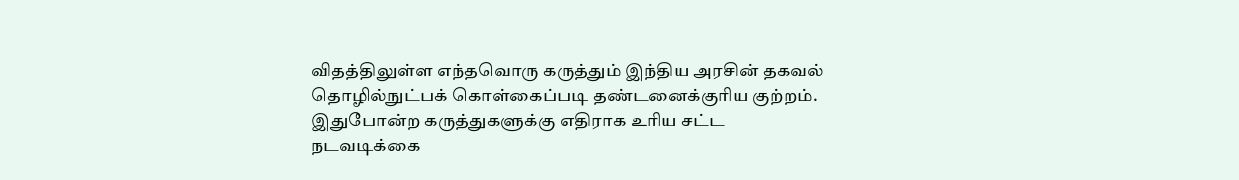விதத்திலுள்ள எந்தவொரு கருத்தும் இந்திய அரசின் தகவல் தொழில்நுட்பக் கொள்கைப்படி தண்டனைக்குரிய குற்றம். இதுபோன்ற கருத்துகளுக்கு எதிராக உரிய சட்ட நடவடிக்கை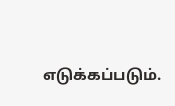எடுக்கப்படும்.